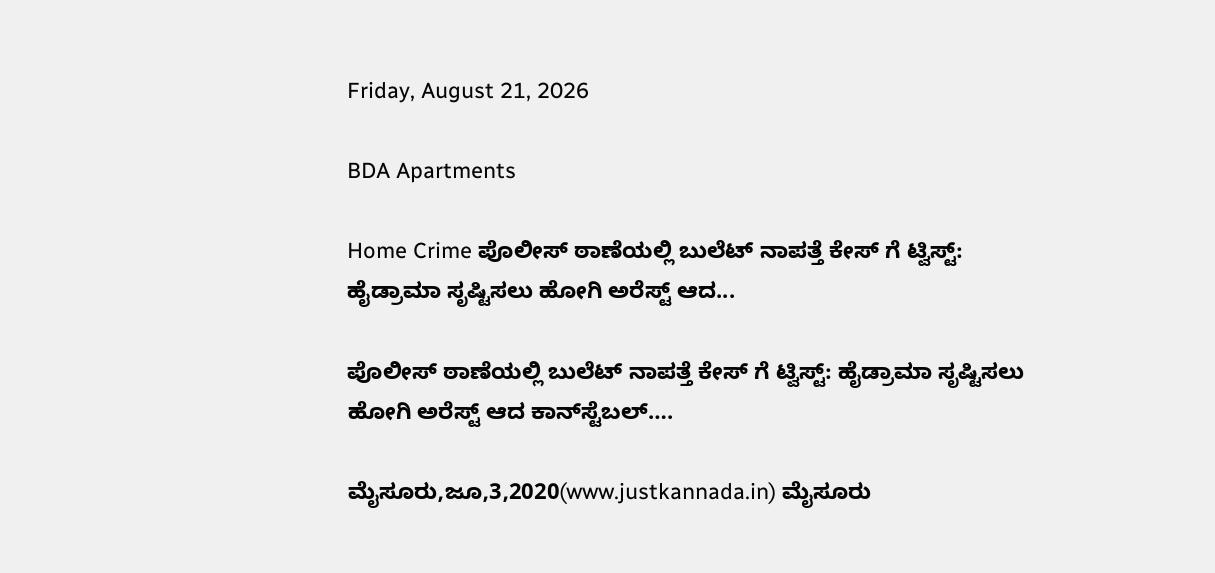Friday, August 21, 2026

BDA Apartments

Home Crime ಪೊಲೀಸ್ ಠಾಣೆಯಲ್ಲಿ ಬುಲೆಟ್ ನಾಪತ್ತೆ ಕೇಸ್ ಗೆ ಟ್ವಿಸ್ಟ್: ಹೈಡ್ರಾಮಾ ಸೃಷ್ಟಿಸಲು ಹೋಗಿ ಅರೆಸ್ಟ್ ಆದ...

ಪೊಲೀಸ್ ಠಾಣೆಯಲ್ಲಿ ಬುಲೆಟ್ ನಾಪತ್ತೆ ಕೇಸ್ ಗೆ ಟ್ವಿಸ್ಟ್: ಹೈಡ್ರಾಮಾ ಸೃಷ್ಟಿಸಲು ಹೋಗಿ ಅರೆಸ್ಟ್ ಆದ ಕಾನ್‌ಸ್ಟೆಬಲ್….

ಮೈಸೂರು,ಜೂ,3,2020(www.justkannada.in) ಮೈಸೂರು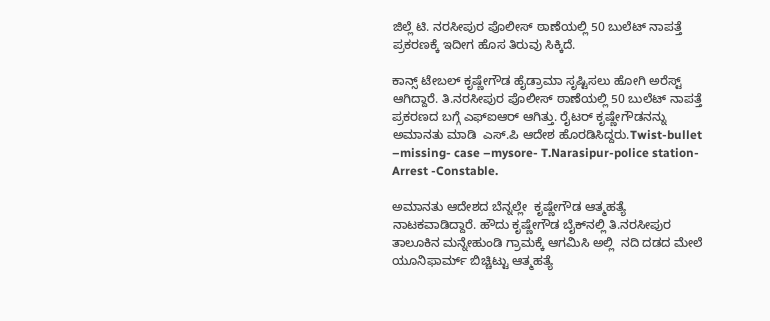ಜಿಲ್ಲೆ ಟಿ. ನರಸೀಪುರ ಪೊಲೀಸ್ ಠಾಣೆಯಲ್ಲಿ 50 ಬುಲೆಟ್ ನಾಪತ್ತೆ ಪ್ರಕರಣಕ್ಕೆ ಇದೀಗ ಹೊಸ ತಿರುವು ಸಿಕ್ಕಿದೆ.

ಕಾನ್ಸ್ ಟೇಬಲ್ ಕೃಷ್ಣೇಗೌಡ ಹೈಡ್ರಾಮಾ ಸೃಷ್ಟಿಸಲು ಹೋಗಿ ಅರೆಸ್ಟ್  ಆಗಿದ್ದಾರೆ. ತಿ.ನರಸೀಪುರ ಪೊಲೀಸ್ ಠಾಣೆಯಲ್ಲಿ 50 ಬುಲೆಟ್ ನಾಪತ್ತೆ ಪ್ರಕರಣದ ಬಗ್ಗೆ ಎಫ್‌ಐಆರ್ ಆಗಿತ್ತು. ರೈಟರ್ ಕೃಷ್ಣೇಗೌಡನನ್ನು ಅಮಾನತು ಮಾಡಿ  ಎಸ್.ಪಿ ಆದೇಶ ಹೊರಡಿಸಿದ್ದರು.Twist-bullet –missing- case –mysore- T.Narasipur-police station-Arrest -Constable.

ಅಮಾನತು ಆದೇಶದ ಬೆನ್ನಲ್ಲೇ  ಕೃಷ್ಣೇಗೌಡ ಆತ್ಮಹತ್ಯೆ ನಾಟಕವಾಡಿದ್ದಾರೆ. ಹೌದು ಕೃಷ್ಣೇಗೌಡ ಬೈಕ್‌ನಲ್ಲಿ ತಿ.ನರಸೀಪುರ ತಾಲೂಕಿನ ಮನ್ನೇಹುಂಡಿ ಗ್ರಾಮಕ್ಕೆ ಆಗಮಿಸಿ ಅಲ್ಲಿ  ನದಿ ದಡದ ಮೇಲೆ ಯೂನಿಫಾರ್ಮ್ ಬಿಚ್ಚಿಟ್ಟು ಆತ್ಮಹತ್ಯೆ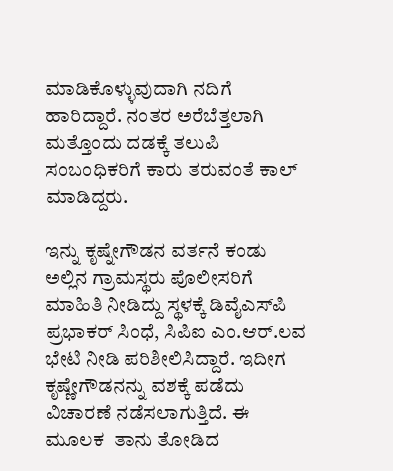ಮಾಡಿಕೊಳ್ಳುವುದಾಗಿ ನದಿಗೆ ಹಾರಿದ್ದಾರೆ. ನಂತರ ಅರೆಬೆತ್ತಲಾಗಿ ಮತ್ತೊಂದು ದಡಕ್ಕೆ ತಲುಪಿ ಸಂಬಂಧಿಕರಿಗೆ ಕಾರು ತರುವಂತೆ ಕಾಲ್ ಮಾಡಿದ್ದರು.

ಇನ್ನು ಕೃಷ್ನೇಗೌಡನ ವರ್ತನೆ ಕಂಡು ಅಲ್ಲಿನ ಗ್ರಾಮಸ್ಥರು ಪೊಲೀಸರಿಗೆ ಮಾಹಿತಿ ನೀಡಿದ್ದು ಸ್ಥಳಕ್ಕೆ ಡಿವೈಎಸ್‌ಪಿ ಪ್ರಭಾಕರ್ ಸಿಂಧೆ, ಸಿಪಿಐ ಎಂ.ಆರ್.ಲವ ಭೇಟಿ ನೀಡಿ ಪರಿಶೀಲಿಸಿದ್ದಾರೆ. ಇದೀಗ ಕೃಷ್ಣೇಗೌಡನನ್ನು ವಶಕ್ಕೆ ಪಡೆದು ವಿಚಾರಣೆ ನಡೆಸಲಾಗುತ್ತಿದೆ. ಈ ಮೂಲಕ  ತಾನು ತೋಡಿದ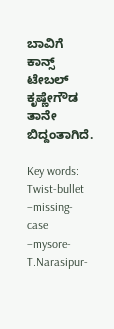ಬಾವಿಗೆ ಕಾನ್ಸ್ ಟೇಬಲ್ ಕೃಷ್ಣೇಗೌಡ ತಾನೇ ಬಿದ್ದಂತಾಗಿದೆ.

Key words: Twist-bullet –missing- case –mysore- T.Narasipur-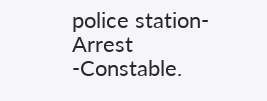police station-Arrest -Constable.